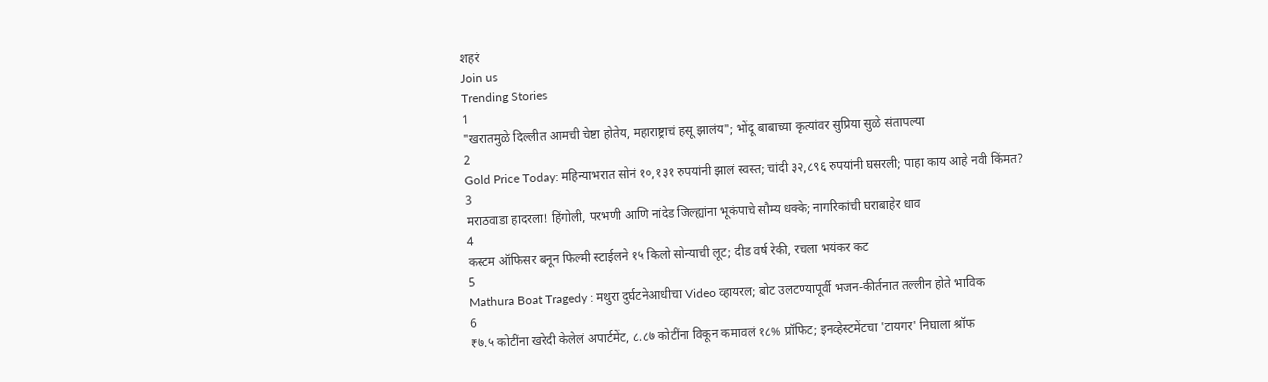शहरं
Join us
Trending Stories
1
"खरातमुळे दिल्लीत आमची चेष्टा होतेय, महाराष्ट्राचं हसू झालंय"; भोंदू बाबाच्या कृत्यांवर सुप्रिया सुळे संतापल्या
2
Gold Price Today: महिन्याभरात सोनं १०,१३१ रुपयांनी झालं स्वस्त; चांदी ३२,८९६ रुपयांनी घसरली; पाहा काय आहे नवी किंमत?
3
मराठवाडा हादरला! हिंगोली, परभणी आणि नांदेड जिल्ह्यांना भूकंपाचे सौम्य धक्के; नागरिकांची घराबाहेर धाव
4
कस्टम ऑफिसर बनून फिल्मी स्टाईलने १५ किलो सोन्याची लूट; दीड वर्ष रेकी, रचला भयंकर कट
5
Mathura Boat Tragedy : मथुरा दुर्घटनेआधीचा Video व्हायरल; बोट उलटण्यापूर्वी भजन-कीर्तनात तल्लीन होते भाविक
6
₹७.५ कोटींना खरेदी केलेलं अपार्टमेंट, ८.८७ कोटींना विकून कमावलं १८% प्रॉफिट; इनव्हेस्टमेंटचा 'टायगर' निघाला श्रॉफ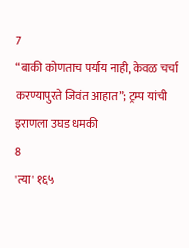7
“बाकी कोणताच पर्याय नाही, केवळ चर्चा करण्यापुरते जिवंत आहात”; ट्रम्प यांची इराणला उघड धमकी
8
'त्या' १६५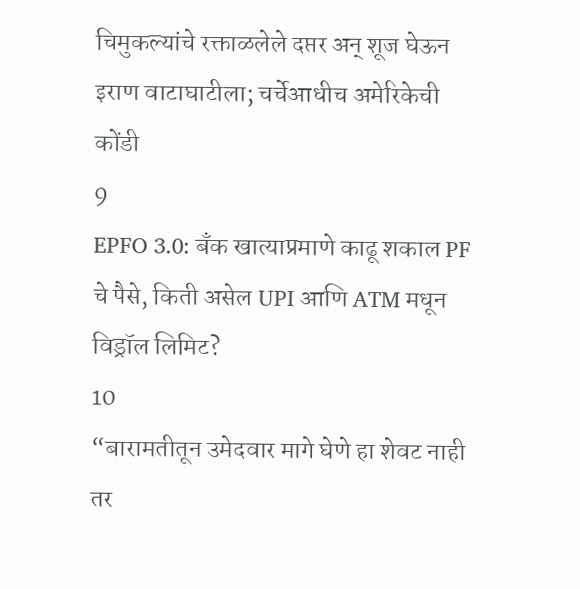चिमुकल्यांचे रक्ताळलेले दप्तर अन् शूज घेऊन इराण वाटाघाटीला; चर्चेआधीच अमेरिकेची कोंडी
9
EPFO 3.0: बँक खात्याप्रमाणे काढू शकाल PF चे पैसे, किती असेल UPI आणि ATM मधून विड्रॉल लिमिट?
10
“बारामतीतून उमेदवार मागे घेणे हा शेवट नाही तर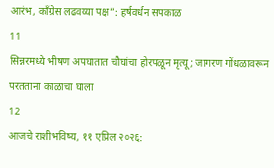आरंभ, काँग्रेस लढवय्या पक्ष”: हर्षवर्धन सपकाळ
11
सिन्नरमध्ये भीषण अपघातात चौघांचा होरपळून मृत्यू; जागरण गोंधळावरून परतताना काळाचा घाला
12
आजचे राशीभविष्य, ११ एप्रिल २०२६: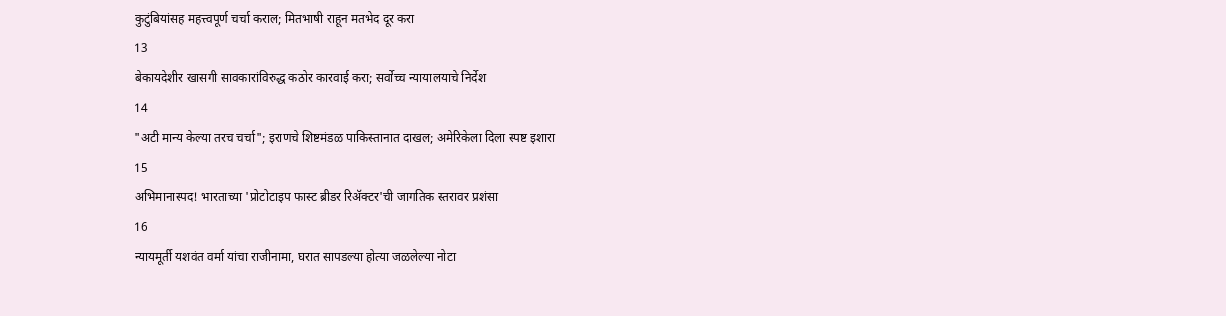कुटुंबियांसह महत्त्वपूर्ण चर्चा कराल; मितभाषी राहून मतभेद दूर करा
13
बेकायदेशीर खासगी सावकारांविरुद्ध कठोर कारवाई करा; सर्वोच्च न्यायालयाचे निर्देश
14
"अटी मान्य केल्या तरच चर्चा"; इराणचे शिष्टमंडळ पाकिस्तानात दाखल; अमेरिकेला दिला स्पष्ट इशारा
15
अभिमानास्पद! भारताच्या 'प्रोटोटाइप फास्ट ब्रीडर रिॲक्टर'ची जागतिक स्तरावर प्रशंसा
16
न्यायमूर्ती यशवंत वर्मा यांचा राजीनामा, घरात सापडल्या होत्या जळलेल्या नोटा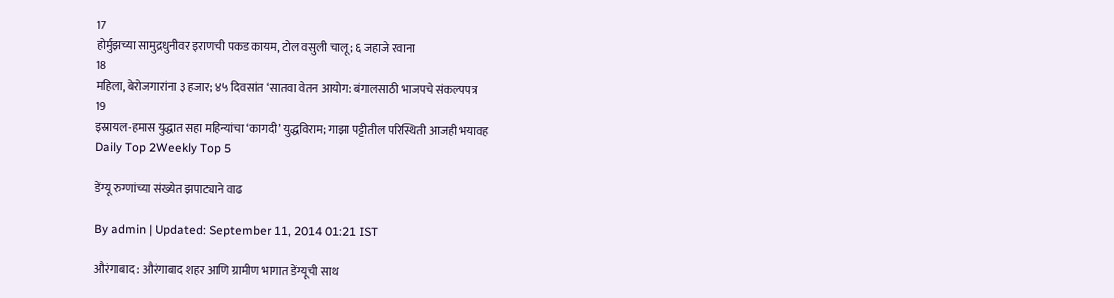17
होर्मुझच्या सामुद्रधुनीवर इराणची पकड कायम, टोल वसुली चालू; ६ जहाजे रवाना
18
महिला, बेरोजगारांना ३ हजार; ४५ दिवसांत ‘सातवा वेतन आयोग: बंगालसाठी भाजपचे संकल्पपत्र
19
इस्रायल-हमास युद्धात सहा महिन्यांचा ‘कागदी’ युद्धविराम; गाझा पट्टीतील परिस्थिती आजही भयावह
Daily Top 2Weekly Top 5

डेंग्यू रुग्णांच्या संख्येत झपाट्याने वाढ

By admin | Updated: September 11, 2014 01:21 IST

औरंगाबाद : औरंगाबाद शहर आणि ग्रामीण भागात डेंग्यूची साथ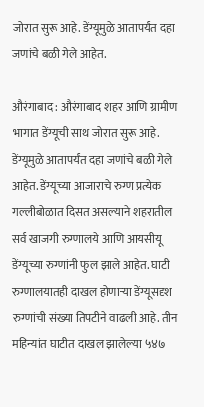जोरात सुरू आहे. डेंग्यूमुळे आतापर्यंत दहा जणांचे बळी गेले आहेत.

औरंगाबाद : औरंगाबाद शहर आणि ग्रामीण भागात डेंग्यूची साथ जोरात सुरू आहे. डेंग्यूमुळे आतापर्यंत दहा जणांचे बळी गेले आहेत. डेंग्यूच्या आजाराचे रुग्ण प्रत्येक गल्लीबोळात दिसत असल्याने शहरातील सर्व खाजगी रुग्णालये आणि आयसीयू डेंग्यूच्या रुग्णांनी फुल झाले आहेत. घाटी रुग्णालयातही दाखल होणाऱ्या डेंग्यूसदृश रुग्णांची संख्या तिपटीने वाढली आहे. तीन महिन्यांत घाटीत दाखल झालेल्या ५४७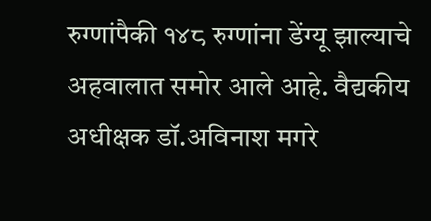रुग्णांपैकी १४८ रुग्णांना डेंग्यू झाल्याचे अहवालात समोर आले आहे. वैद्यकीय अधीक्षक डॉ.अविनाश मगरे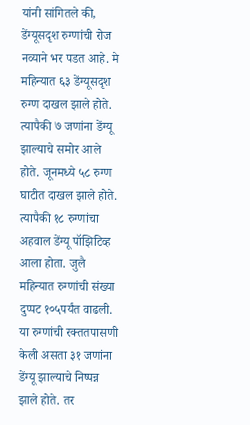यांनी सांगितले की, डेंग्यूसदृश रुग्णांची रोज नव्याने भर पडत आहे. मे महिन्यात ६३ डेंग्यूसदृश रुग्ण दाखल झाले होते. त्यापैकी ७ जणांना डेंग्यू झाल्याचे समोर आले होते. जूनमध्ये ५८ रुग्ण घाटीत दाखल झाले होते. त्यापैकी १८ रुग्णांचा अहवाल डेंग्यू पॉझिटिव्ह आला होता. जुलै महिन्यात रुग्णांची संख्या दुप्पट १०५पर्यंत वाढली. या रुग्णांची रक्ततपासणी केली असता ३१ जणांना डेंग्यू झाल्याचे निष्पन्न झाले होते. तर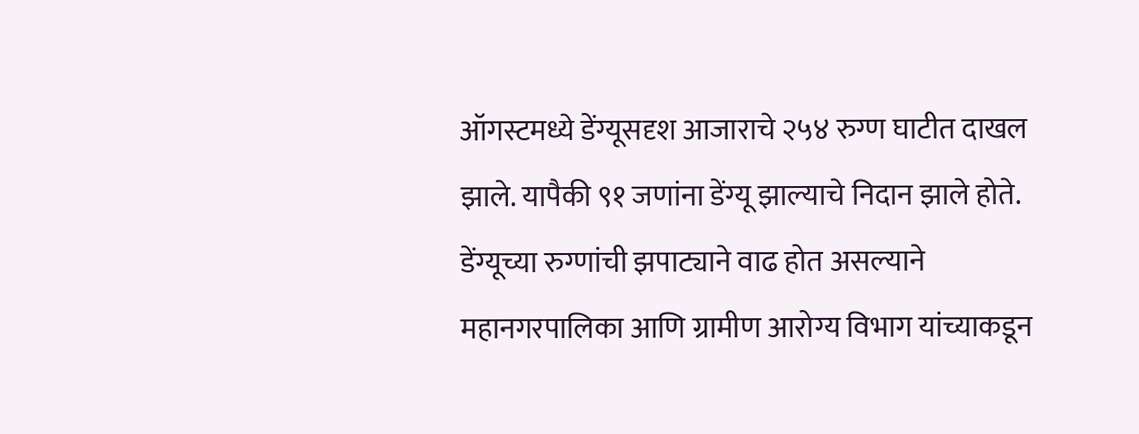ऑगस्टमध्ये डेंग्यूसदृश आजाराचे २५४ रुग्ण घाटीत दाखल झाले. यापैकी ९१ जणांना डेंग्यू झाल्याचे निदान झाले होते. डेंग्यूच्या रुग्णांची झपाट्याने वाढ होत असल्याने महानगरपालिका आणि ग्रामीण आरोग्य विभाग यांच्याकडून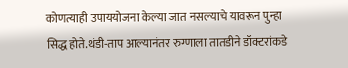कोणत्याही उपाययोजना केल्या जात नसल्याचे यावरून पुन्हा सिद्ध होते.थंडी-ताप आल्यानंतर रुग्णाला तातडीने डॉक्टरांकडे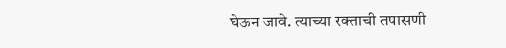घेऊन जावे. त्याच्या रक्ताची तपासणी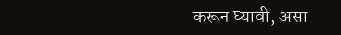करून घ्यावी, असा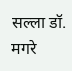सल्ला डॉ. मगरे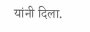यांनी दिला.